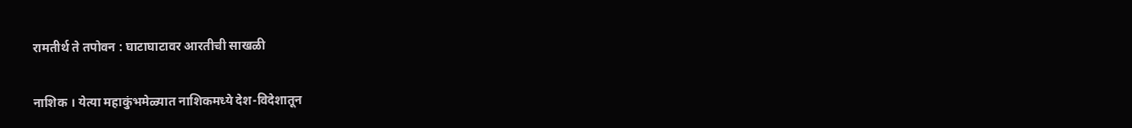रामतीर्थ ते तपोवन : घाटाघाटावर आरतीची साखळी

नाशिक । येत्या महाकुंभमेळ्यात नाशिकमध्ये देश-विदेशातून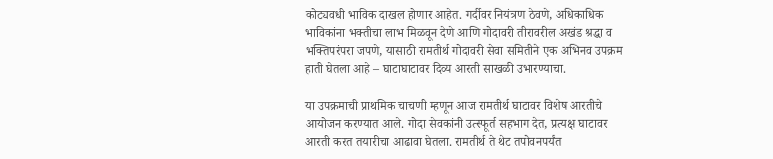कोट्यवधी भाविक दाखल होणार आहेत. गर्दीवर नियंत्रण ठेवणे, अधिकाधिक भाविकांना भक्तीचा लाभ मिळवून देणे आणि गोदावरी तीरावरील अखंड श्रद्धा व भक्तिपरंपरा जपणे, यासाठी रामतीर्थ गोदावरी सेवा समितीने एक अभिनव उपक्रम हाती घेतला आहे – घाटाघाटावर दिव्य आरती साखळी उभारण्याचा.

या उपक्रमाची प्राथमिक चाचणी म्हणून आज रामतीर्थ घाटावर विशेष आरतीचे आयोजन करण्यात आले. गोदा सेवकांनी उत्स्फूर्त सहभाग देत, प्रत्यक्ष घाटावर आरती करत तयारीचा आढावा घेतला. रामतीर्थ ते थेट तपोवनपर्यंत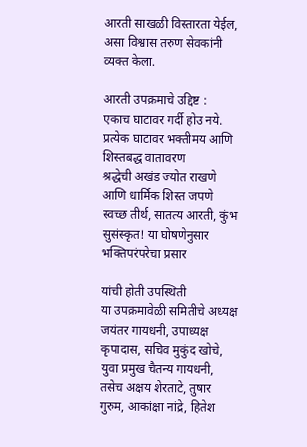आरती साखळी विस्तारता येईल, असा विश्वास तरुण सेवकांनी व्यक्त केला.

आरती उपक्रमाचे उद्दिष्ट :
एकाच घाटावर गर्दी होउ नये.
प्रत्येक घाटावर भक्तीमय आणि शिस्तबद्ध वातावरण
श्रद्धेची अखंड ज्योत राखणे आणि धार्मिक शिस्त जपणे
स्वच्छ तीर्थ, सातत्य आरती, कुंभ सुसंस्कृत! या घोषणेनुसार भक्तिपरंपरेचा प्रसार

यांची होती उपस्थिती
या उपक्रमावेळी समितीचे अध्यक्ष जयंतर गायधनी, उपाध्यक्ष कृपादास, सचिव मुकुंद खोचे, युवा प्रमुख चैतन्य गायधनी, तसेच अक्षय शेरताटे, तुषार गुरुम, आकांक्षा नांद्रे, हितेश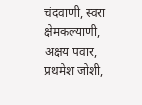चंदवाणी, स्वरा क्षेमकल्याणी, अक्षय पवार, प्रथमेश जोशी,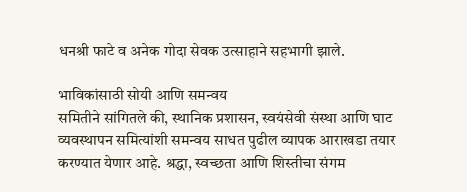धनश्री फाटे व अनेक गोदा सेवक उत्साहाने सहभागी झाले.

भाविकांसाठी सोयी आणि समन्वय
समितीने सांगितले की, स्थानिक प्रशासन, स्वयंसेवी संस्था आणि घाट व्यवस्थापन समित्यांशी समन्वय साधत पुढील व्यापक आराखडा तयार करण्यात येणार आहे. श्रद्धा, स्वच्छता आणि शिस्तीचा संगम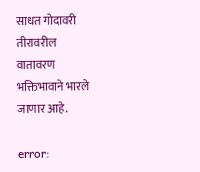साधत गोदावरी तीरावरील वातावरण भक्तिभावाने भारले जाणार आहे.

error: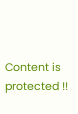Content is protected !!